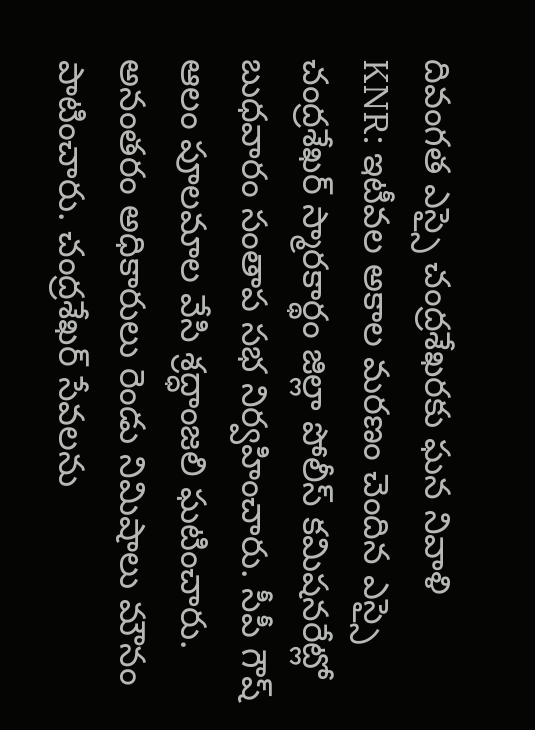దివంగత ఎస్సై చంద్రశేఖరకు ఘన నివాళి
KNR: ఇటీవల అకాల మరణం చెందిన ఎస్సై చంద్రశేఖర్ స్మారకార్థం జిల్లా పోలీస్ కమిషనరేట్లో బుధవారం సంతాప సభ నిర్వహించారు. సీపీ గౌష్ ఆలం పూలమాల వేసి శ్రద్ధాంజలి ఘటించారు. అనంతరం అధికారులు రెండు నిమిషాలు మౌనం పాటించారు. చంద్రశేఖర్ సేవలను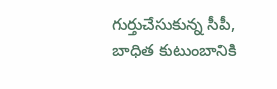గుర్తుచేసుకున్న సీపీ, బాధిత కుటుంబానికి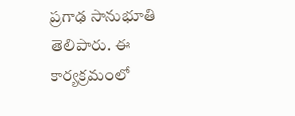ప్రగాఢ సానుభూతి తెలిపారు. ఈ కార్యక్రమంలో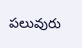పలువురు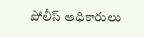పోలీస్ అధికారులు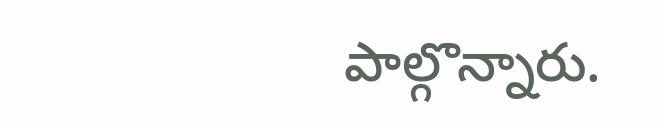పాల్గొన్నారు.